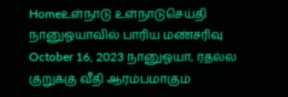Homeஉள்நாடு உள்நாடுசெய்தி நானுஓயாவில் பாரிய மண்சரிவு October 16, 2023 நானுஓயா, ரதல்ல குறுக்கு வீதி ஆரம்பமாகும்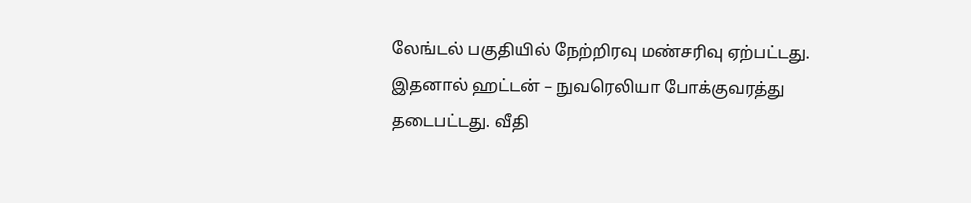லேங்டல் பகுதியில் நேற்றிரவு மண்சரிவு ஏற்பட்டது. இதனால் ஹட்டன் – நுவரெலியா போக்குவரத்து தடைபட்டது. வீதி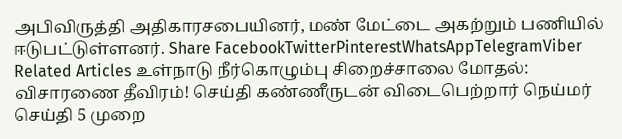அபிவிருத்தி அதிகாரசபையினர், மண் மேட்டை அகற்றும் பணியில் ஈடுபட்டுள்ளனர். Share FacebookTwitterPinterestWhatsAppTelegramViber Related Articles உள்நாடு நீர்கொழும்பு சிறைச்சாலை மோதல்: விசாரணை தீவிரம்! செய்தி கண்ணீருடன் விடைபெற்றார் நெய்மர் செய்தி 5 முறை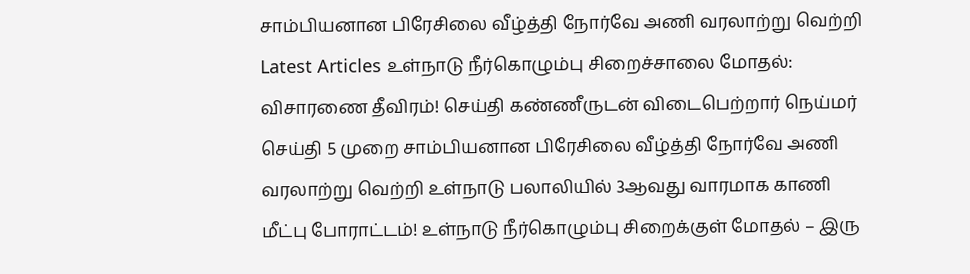சாம்பியனான பிரேசிலை வீழ்த்தி நோர்வே அணி வரலாற்று வெற்றி Latest Articles உள்நாடு நீர்கொழும்பு சிறைச்சாலை மோதல்: விசாரணை தீவிரம்! செய்தி கண்ணீருடன் விடைபெற்றார் நெய்மர் செய்தி 5 முறை சாம்பியனான பிரேசிலை வீழ்த்தி நோர்வே அணி வரலாற்று வெற்றி உள்நாடு பலாலியில் 3ஆவது வாரமாக காணி மீட்பு போராட்டம்! உள்நாடு நீர்கொழும்பு சிறைக்குள் மோதல் – இரு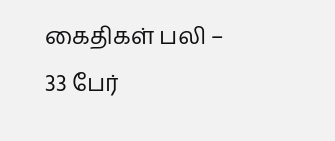கைதிகள் பலி – 33 பேர்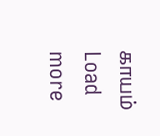காயம் Load more